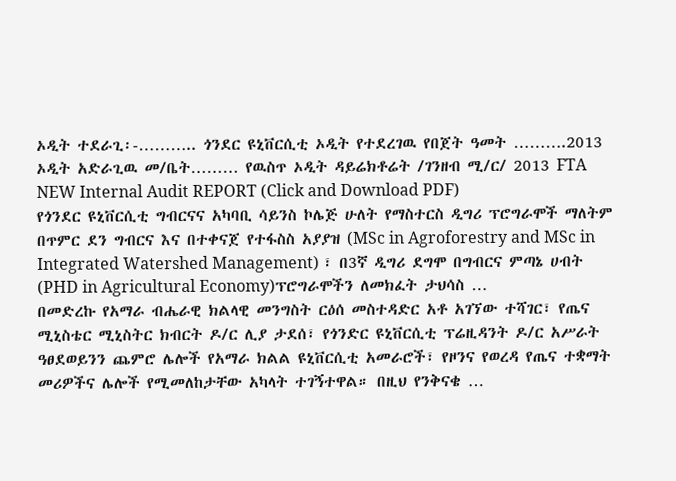ኦዲት ተደራጊ፡-……….. ጎንደር ዩኒቨርሲቲ ኦዲት የተደረገዉ የበጀት ዓመት ……….2013 ኦዲት አድራጊዉ መ/ቤት……… የዉስጥ ኦዲት ዳይሬክቶሬት /ገንዘብ ሚ/ር/ 2013 FTA NEW Internal Audit REPORT (Click and Download PDF)
የጎንደር ዩኒቨርሲቲ ግብርናና አካባቢ ሳይንስ ኮሌጅ ሁለት የማስተርስ ዲግሪ ፕሮግራሞች ማለትም በጥምር ደን ግብርና እና በተቀናጀ የተፋስስ አያያዝ (MSc in Agroforestry and MSc in Integrated Watershed Management) ፣ በ3ኛ ዲግሪ ደግሞ በግብርና ምጣኔ ሀብት (PHD in Agricultural Economy)ፕሮግራሞችን ለመክፈት ታህሳስ …
በመድረኩ የአማራ ብሔራዊ ክልላዊ መንግስት ርዕሰ መስተዳድር አቶ አገኘው ተሻገር፣ የጤና ሚኒስቴር ሚኒስትር ክብርት ዶ/ር ሊያ ታደሰ፣ የጎንድር ዩኒቨርሲቲ ፕሬዚዳንት ዶ/ር አሥራት ዓፀደወይንን ጨምሮ ሌሎች የአማራ ክልል ዩኒቨርሲቲ አመራሮች፣ የዞንና የወረዳ የጤና ተቋማት መሪዎችና ሌሎች የሚመለከታቸው አካላት ተገኝተዋል። በዚህ የንቅናቄ …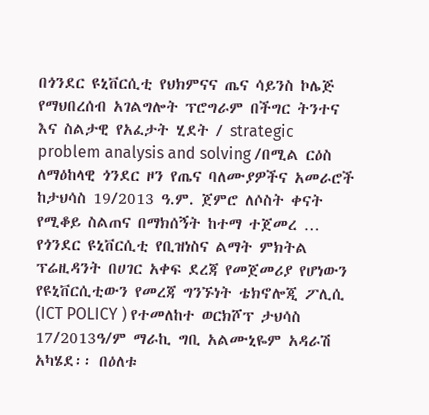በጎንደር ዩኒቨርሲቲ የህክምናና ጤና ሳይንስ ኮሌጅ የማህበረሰብ አገልግሎት ፕሮግራም በችግር ትንተና እና ስልታዊ የአፈታት ሂደት / strategic problem analysis and solving /በሚል ርዕስ ለማዕከላዊ ጎንደር ዞን የጤና ባለሙያዎችና አመራሮች ከታህሳስ 19/2013 ዓ.ም. ጀምሮ ለሶስት ቀናት የሚቆይ ስልጠና በማክሰኝት ከተማ ተጀመረ …
የጎንደር ዩኒቨርሲቲ የቢዝነስና ልማት ምክትል ፕሬዚዳንት በሀገር አቀፍ ደረጃ የመጀመሪያ የሆነውን የዩኒቨርሲቲውን የመረጃ ግንኙነት ቴክኖሎጂ ፖሊሲ (ICT POLICY ) የተመለከተ ወርክሾፕ ታህሳስ 17/2013ዓ/ም ማራኪ ግቢ አልሙኒዬም አዳራሽ አካሄደ፡፡ በዕለቱ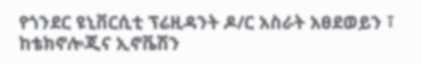የጎንደር ዩኒቨርሲቲ ፕሬዚዳንት ዶ/ር አስራት አፀደወይን ፣ ከቴክኖሎጂና ኢኖቬሽን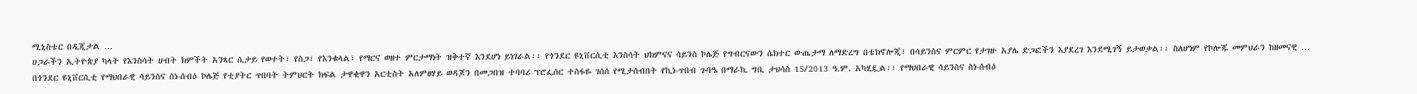ሚኒስቴር በዲጂታል …
ሀጋራችን ኢትዮጵያ ካላት የእንስሳት ሀብት ክምችት አንጻር ሲታይ የወተት፣ የስጋ፣ የእንቁላል፣ የማርና ወዘተ ምርታማነት ዝቅተኛ እንደሆነ ይነገራል፡፡ የጎንደር ዩኒቨርሲቲ እንስሳት ህክምናና ሳይንስ ኮሌጅ የግብርናውን ሴክተር ውጤታማ ለማድረግ በቴክኖሎጂ፣ በሳይንስና ምርምር የታገዙ አያሌ ድጋፎችን እያደረገ እንደሚገኝ ይታወቃል፡፡ ስለሆነም የኮሎጁ መምህራን ከዘመናዊ …
በጎንደር ዩኒቨርሲቲ የማህበራዊ ሳይንስና ስነ-ሰብዕ ኮሌጅ የቲያትር ጥበባት ትምህርት ክፍል ታዋቂዋን አርቲስት አለምፀሃይ ወዳጆን በመጋበዝ ተባባሪ ፕሮፌሰር ተስፋዬ ገሰሰ የሚታሰብበት የኪነ-ጥበብ ጉባዔ በማራኪ ግቢ ታህሳስ 15/2013 ዓ.ም. አካሂዷል፡፡ የማህበራዊ ሳይንስና ስነ-ሰብዕ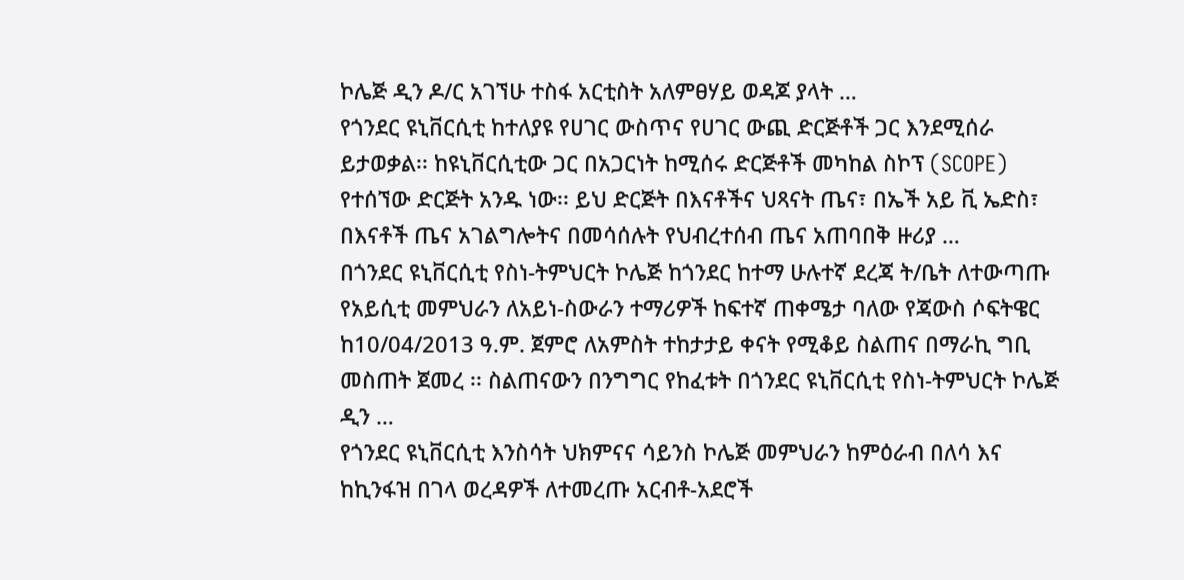ኮሌጅ ዲን ዶ/ር አገኘሁ ተስፋ አርቲስት አለምፀሃይ ወዳጆ ያላት …
የጎንደር ዩኒቨርሲቲ ከተለያዩ የሀገር ውስጥና የሀገር ውጪ ድርጅቶች ጋር እንደሚሰራ ይታወቃል፡፡ ከዩኒቨርሲቲው ጋር በአጋርነት ከሚሰሩ ድርጅቶች መካከል ስኮፕ (SCOPE) የተሰኘው ድርጅት አንዱ ነው፡፡ ይህ ድርጅት በእናቶችና ህጻናት ጤና፣ በኤች አይ ቪ ኤድስ፣ በእናቶች ጤና አገልግሎትና በመሳሰሉት የህብረተሰብ ጤና አጠባበቅ ዙሪያ …
በጎንደር ዩኒቨርሲቲ የስነ-ትምህርት ኮሌጅ ከጎንደር ከተማ ሁሉተኛ ደረጃ ት/ቤት ለተውጣጡ የአይሲቲ መምህራን ለአይነ-ስውራን ተማሪዎች ከፍተኛ ጠቀሜታ ባለው የጃውስ ሶፍትዌር ከ10/04/2013 ዓ.ም. ጀምሮ ለአምስት ተከታታይ ቀናት የሚቆይ ስልጠና በማራኪ ግቢ መስጠት ጀመረ ፡፡ ስልጠናውን በንግግር የከፈቱት በጎንደር ዩኒቨርሲቲ የስነ-ትምህርት ኮሌጅ ዲን …
የጎንደር ዩኒቨርሲቲ እንስሳት ህክምናና ሳይንስ ኮሌጅ መምህራን ከምዕራብ በለሳ እና ከኪንፋዝ በገላ ወረዳዎች ለተመረጡ አርብቶ-አደሮች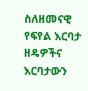ስለዘመናዊ የፍየል እርባታ ዘዴዎችና እርባታውን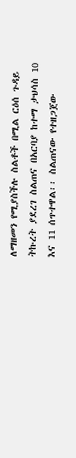ለማዘመን የሚያስችሉ ስልቶች በሚል ርዕሰ ጉዳይ ትኩረት ያደረገ ስልጠና በአርባያ ከተማ ታህሳስ 10 እና 11 ሰጥተዋል፡፡ ስልጠናው የተዘጋጀው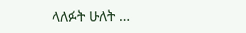ላለፉት ሁለት …